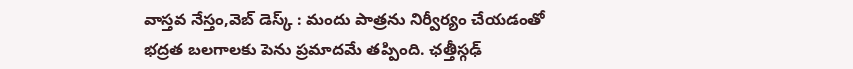వాస్తవ నేస్తం,వెబ్ డెస్క్ : మందు పాత్రను నిర్వీర్యం చేయడంతో భద్రత బలగాలకు పెను ప్రమాదమే తప్పింది. ఛత్తీస్గఢ్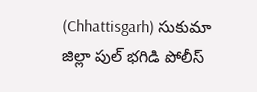(Chhattisgarh) సుకుమా జిల్లా పుల్ భగిడి పోలీస్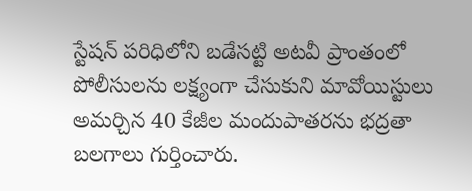స్టేషన్ పరిధిలోని బడేసట్టి అటవీ ప్రాంతంలో పోలీసులను లక్ష్యంగా చేసుకుని మావోయిస్టులు అమర్చిన 40 కేజీల మందుపాతరను భద్రతా బలగాలు గుర్తించారు.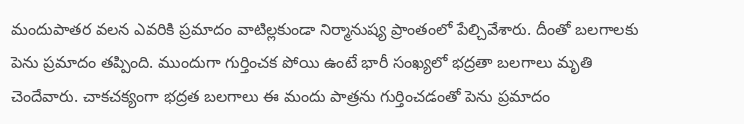మందుపాతర వలన ఎవరికి ప్రమాదం వాటిల్లకుండా నిర్మానుష్య ప్రాంతంలో పేల్చివేశారు. దీంతో బలగాలకు పెను ప్రమాదం తప్పింది. ముందుగా గుర్తించక పోయి ఉంటే భారీ సంఖ్యలో భద్రతా బలగాలు మృతి చెందేవారు. చాకచక్యంగా భద్రత బలగాలు ఈ మందు పాత్రను గుర్తించడంతో పెను ప్రమాదం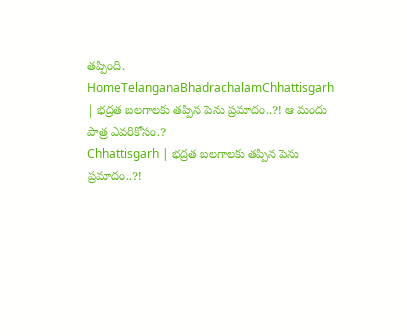తప్పింది.
HomeTelanganaBhadrachalamChhattisgarh | భద్రత బలగాలకు తప్పిన పెను ప్రమాదం..?! ఆ మందు పాత్ర ఎవరికోసం.?
Chhattisgarh | భద్రత బలగాలకు తప్పిన పెను ప్రమాదం..?!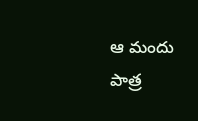ఆ మందు పాత్ర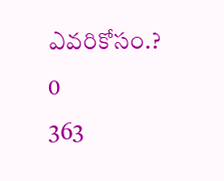ఎవరికోసం.?
0
363